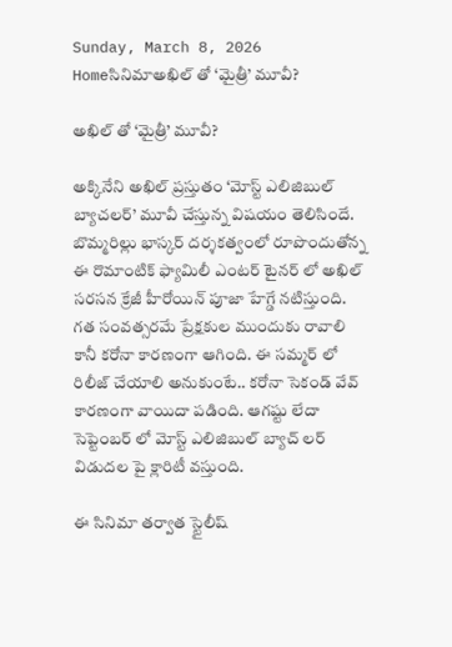Sunday, March 8, 2026
Homeసినిమాఅఖిల్ తో ‘మైత్రీ’ మూవీ?

అఖిల్ తో ‘మైత్రీ’ మూవీ?

అక్కినేని అఖిల్ ప్రస్తుతం ‘మోస్ట్ ఎలిజిబుల్ బ్యాచలర్’ మూవీ చేస్తున్న విషయం తెలిసిందే. బొమ్మరిల్లు భాస్కర్ దర్శకత్వంలో రూపొందుతోన్న ఈ రొమాంటిక్ ఫ్యామిలీ ఎంటర్ టైనర్ లో అఖిల్ సరసన క్రేజీ హీరోయిన్ పూజా హేగ్డే నటిస్తుంది. గత సంవత్సరమే ప్రేక్షకుల ముందుకు రావాలి కానీ కరోనా కారణంగా ఆగింది. ఈ సమ్మర్ లో రిలీజ్ చేయాలి అనుకుంటే.. కరోనా సెకండ్ వేవ్ కారణంగా వాయిదా పడింది. ఆగష్టు లేదా సెప్టెంబర్ లో మోస్ట్ ఎలిజిబుల్ బ్యాచ్ లర్ విడుదల పై క్లారిటీ వస్తుంది.

ఈ సినిమా తర్వాత స్టైలీష్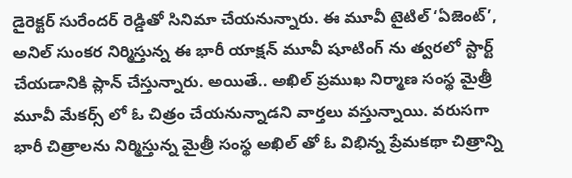డైరెక్టర్ సురేందర్ రెడ్డితో సినిమా చేయనున్నారు. ఈ మూవీ టైటిల్ ‘ఏజెంట్’, అనిల్ సుంకర నిర్మిస్తున్న ఈ భారీ యాక్షన్ మూవీ షూటింగ్ ను త్వరలో స్టార్ట్ చేయడానికి ప్లాన్ చేస్తున్నారు. అయితే.. అఖిల్ ప్రముఖ నిర్మాణ సంస్థ మైత్రీ మూవీ మేకర్స్ లో ఓ చిత్రం చేయనున్నాడని వార్తలు వస్తున్నాయి. వరుసగా భారీ చిత్రాలను నిర్మిస్తున్న మైత్రీ సంస్థ అఖిల్ తో ఓ విభిన్న ప్రేమకథా చిత్రాన్ని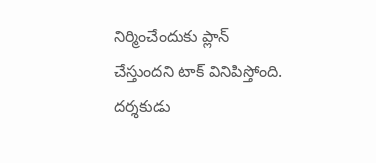నిర్మించేందుకు ప్లాన్ చేస్తుందని టాక్ వినిపిస్తోంది. దర్శకుడు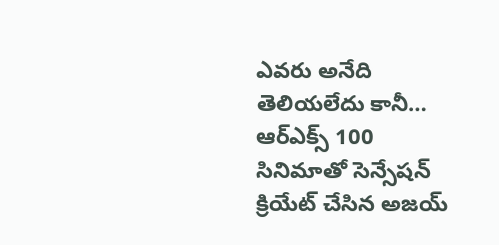ఎవరు అనేది తెలియలేదు కానీ… ఆర్ఎక్స్ 100 సినిమాతో సెన్సేషన్ క్రియేట్ చేసిన అజయ్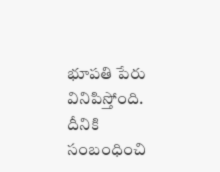భూపతి పేరు వినిపిస్తోంది. దీనికి సంబంధించి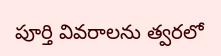పూర్తి వివరాలను త్వరలో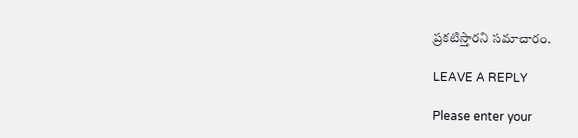ప్రకటిస్తారని సమాచారం.

LEAVE A REPLY

Please enter your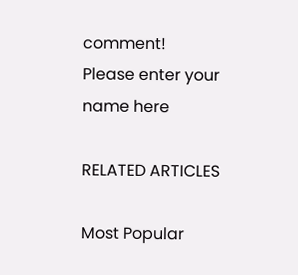comment!
Please enter your name here

RELATED ARTICLES

Most Popular